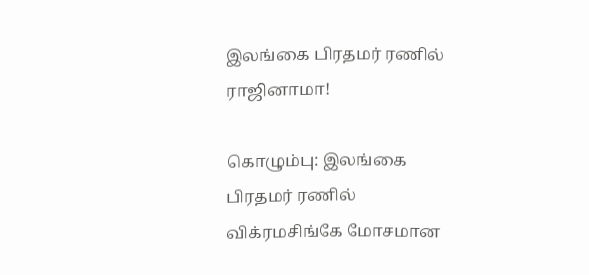இலங்கை பிரதமர் ரணில் ராஜினாமா!

கொழும்பு: இலங்கை பிரதமர் ரணில் விக்ரமசிங்கே மோசமான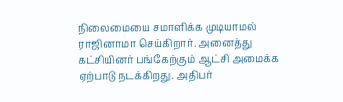நிலைமையை சமாளிக்க முடியாமல் ராஜினாமா செய்கிறார். அனைத்து கட்சியினர் பங்கேற்கும் ஆட்சி அமைக்க ஏற்பாடு நடக்கிறது. அதிபர்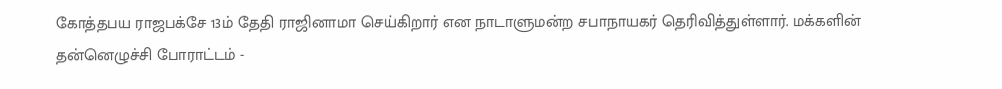கோத்தபய ராஜபக்சே 13ம் தேதி ராஜினாமா செய்கிறார் என நாடாளுமன்ற சபாநாயகர் தெரிவித்துள்ளார். மக்களின் தன்னெழுச்சி போராட்டம் -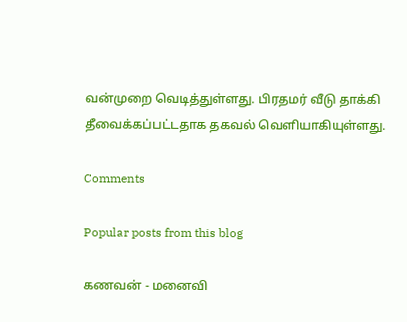வன்முறை வெடித்துள்ளது. பிரதமர் வீடு தாக்கி தீவைக்கப்பட்டதாக தகவல் வெளியாகியுள்ளது.

Comments

Popular posts from this blog

கணவன் - மனைவி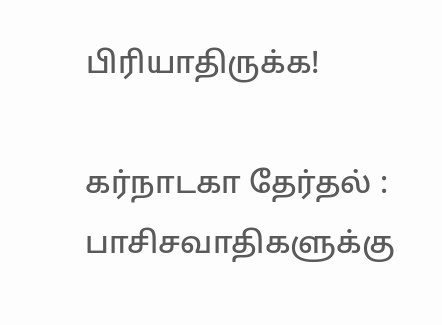பிரியாதிருக்க!

கர்நாடகா தேர்தல் : பாசிசவாதிகளுக்கு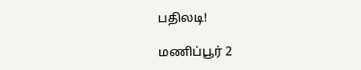பதிலடி!

மணிப்பூர் 2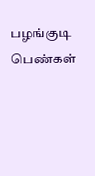பழங்குடி பெண்கள்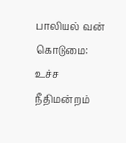பாலியல் வன் கொடுமை: உச்ச நீதிமன்றம்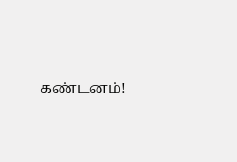கண்டனம்!